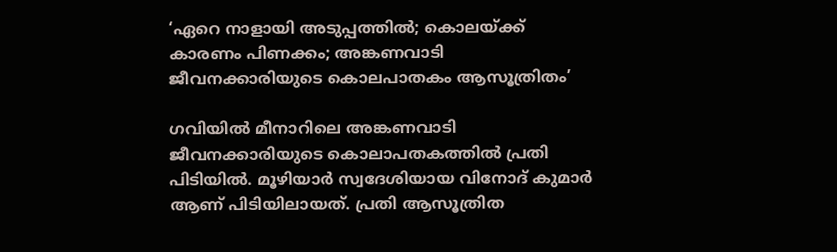‘ഏറെ നാളായി അടുപ്പത്തിൽ; കൊലയ്ക്ക് കാരണം പിണക്കം; അങ്കണവാടി ജീവനക്കാരിയുടെ കൊലപാതകം ആസൂത്രിതം’

ഗവിയിൽ മീനാറിലെ അങ്കണവാടി ജീവനക്കാരിയുടെ കൊലാപതകത്തിൽ പ്രതി പിടിയിൽ. മൂഴിയാർ സ്വദേശിയായ വിനോദ് കുമാർ ആണ് പിടിയിലായത്. പ്രതി ആസൂത്രിത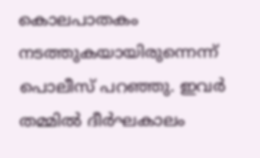കൊലപാതകം നടത്തുകയായിരുന്നെന്ന് പൊലീസ് പറഞ്ഞു. ഇവർ തമ്മിൽ ദീർഘകാലം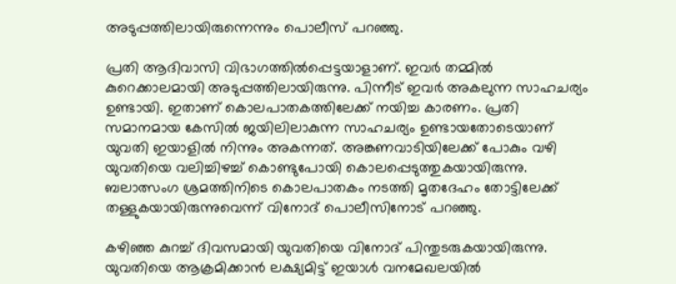അടുപ്പത്തിലായിരുന്നെന്നും പൊലീസ് പറഞ്ഞു.

പ്രതി ആദിവാസി വിഭാഗത്തിൽപ്പെട്ടയാളാണ്. ഇവർ തമ്മിൽ കുറെക്കാലമായി അടുപ്പത്തിലായിരുന്നു. പിന്നീട് ഇവർ അകലുന്ന സാഹചര്യം ഉണ്ടായി. ഇതാണ് കൊലപാതകത്തിലേക്ക് നയിച്ച കാരണം. പ്രതി സമാനമായ കേസിൽ ജയിലിലാകുന്ന സാഹചര്യം ഉണ്ടായതോടെയാണ് യുവതി ഇയാളിൽ നിന്നും അകന്നത്. അങ്കണവാടിയിലേക്ക് പോകും വഴി യുവതിയെ വലിച്ചിഴച്ച് കൊണ്ടുപോയി കൊലപ്പെടുത്തുകയായിരുന്നു. ബലാത്സംഗ ശ്രമത്തിനിടെ കൊലപാതകം നടത്തി മൃതദേഹം തോട്ടിലേക്ക് തള്ളുകയായിരുന്നുവെന്ന് വിനോദ് പൊലീസിനോട് പറഞ്ഞു.

കഴിഞ്ഞ കുറച്ച് ദിവസമായി യുവതിയെ വിനോദ് പിന്തുടരുകയായിരുന്നു. യുവതിയെ ആക്രമിക്കാൻ ലക്ഷ്യമിട്ട് ഇയാൾ വനമേഖലയിൽ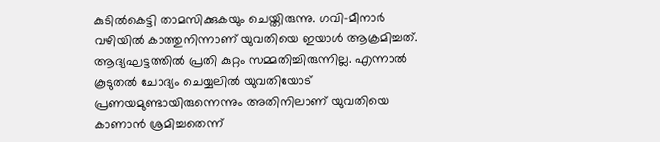കുടിൽകെട്ടി താമസിക്കുകയും ചെയ്തിരുന്നു. ഗവി-മീനാർ വഴിയിൽ കാത്തുനിന്നാണ് യുവതിയെ ഇയാൾ ആക്രമിച്ചത്. ആദ്യഘട്ടത്തിൽ പ്രതി കുറ്റം സമ്മതിച്ചിരുന്നില്ല. എന്നാൽ കൂടുതൽ ചോദ്യം ചെയ്യലിൽ യുവതിയോട് പ്രണയമുണ്ടായിരുന്നെന്നും അതിനിലാണ് യുവതിയെ കാണാൻ ശ്രമിച്ചതെന്ന്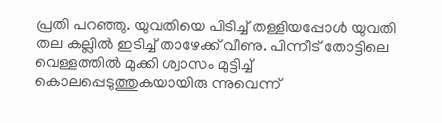പ്രതി പറഞ്ഞു. യുവതിയെ പിടിച്ച് തള്ളിയപ്പോൾ യുവതി തല കല്ലിൽ ഇടിച്ച് താഴേക്ക് വീണു. പിന്നീട് തോട്ടിലെ വെള്ളത്തിൽ മുക്കി ശ്വാസം മുട്ടിച്ച് കൊലപ്പെടുത്തുകയായിരു ന്നുവെന്ന്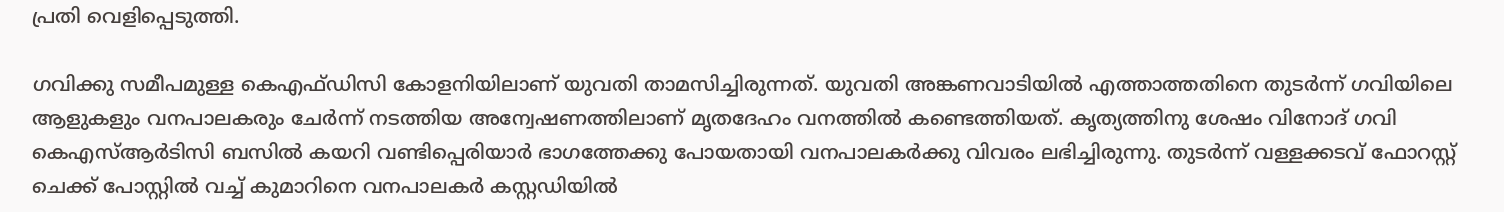പ്രതി വെളിപ്പെടുത്തി.

ഗവിക്കു സമീപമുള്ള കെഎഫ്ഡിസി കോളനിയിലാണ് യുവതി താമസിച്ചിരുന്നത്. യുവതി അങ്കണവാടിയിൽ എത്താത്തതിനെ തുടർന്ന് ഗവിയിലെ ആളുകളും വനപാലകരും ചേർന്ന് നടത്തിയ അന്വേഷണത്തിലാണ് മൃതദേഹം വനത്തിൽ കണ്ടെത്തിയത്. കൃത്യത്തിനു ശേഷം വിനോദ് ഗവി കെഎസ്ആർടിസി ബസിൽ കയറി വണ്ടിപ്പെരിയാർ ഭാഗത്തേക്കു പോയതായി വനപാലകർക്കു വിവരം ലഭിച്ചിരുന്നു. തുടർന്ന് വള്ളക്കടവ് ഫോറസ്റ്റ് ചെക്ക് പോസ്റ്റിൽ വച്ച് കുമാറിനെ വനപാലകർ കസ്റ്റഡിയിൽ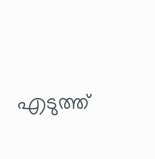എടുത്ത്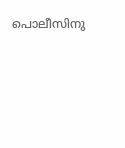പൊലീസിനു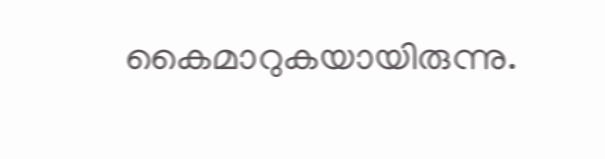കൈമാറുകയായിരുന്നു.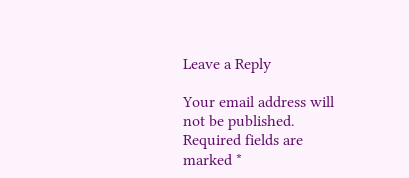Leave a Reply

Your email address will not be published. Required fields are marked *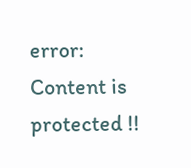error: Content is protected !!